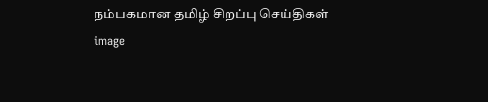நம்பகமான தமிழ் சிறப்பு செய்திகள்
image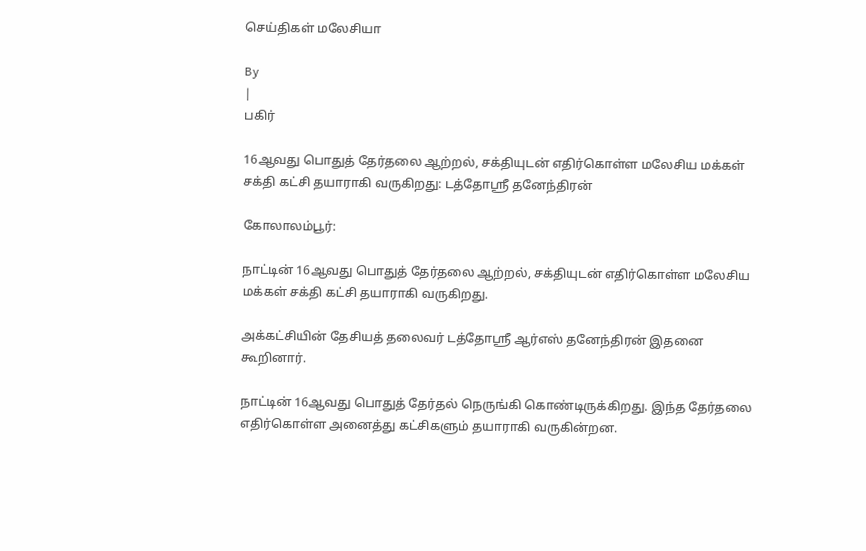செய்திகள் மலேசியா

By
|
பகிர்

16ஆவது பொதுத் தேர்தலை ஆற்றல், சக்தியுடன் எதிர்கொள்ள மலேசிய மக்கள் சக்தி கட்சி தயாராகி வருகிறது: டத்தோஶ்ரீ தனேந்திரன்

கோலாலம்பூர்:

நாட்டின் 16ஆவது பொதுத் தேர்தலை ஆற்றல், சக்தியுடன் எதிர்கொள்ள மலேசிய மக்கள் சக்தி கட்சி தயாராகி வருகிறது.

அக்கட்சியின் தேசியத் தலைவர் டத்தோஶ்ரீ ஆர்எஸ் தனேந்திரன் இதனை கூறினார்.

நாட்டின் 16ஆவது பொதுத் தேர்தல் நெருங்கி கொண்டிருக்கிறது. இந்த தேர்தலை எதிர்கொள்ள அனைத்து கட்சிகளும் தயாராகி வருகின்றன.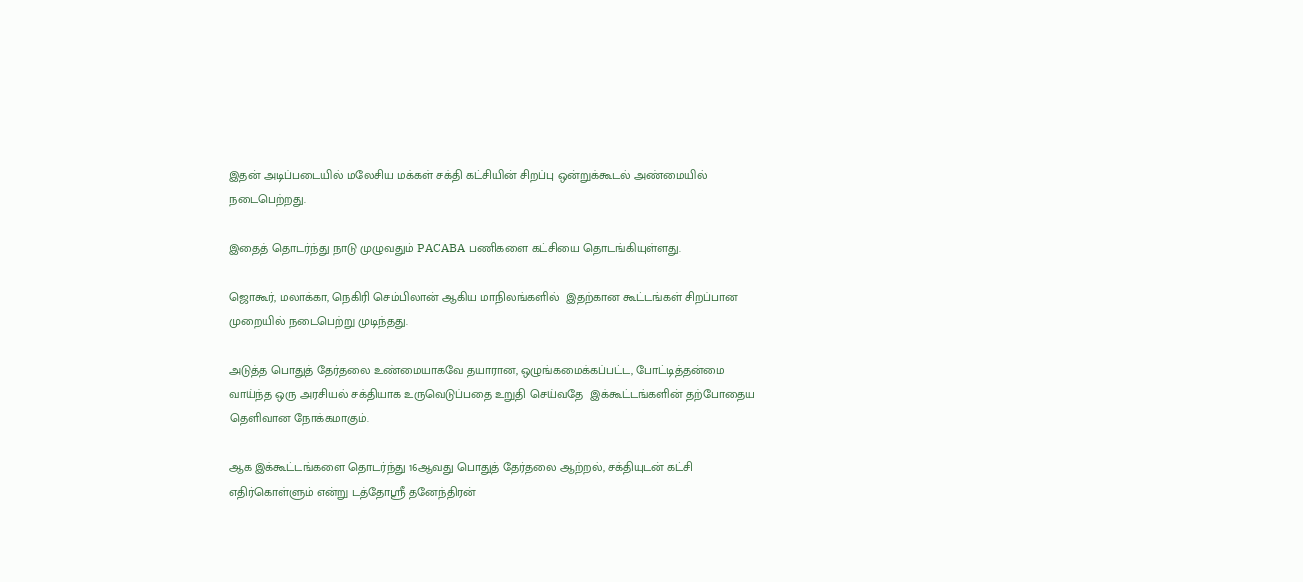இதன் அடிப்படையில் மலேசிய மக்கள் சக்தி கட்சியின் சிறப்பு ஒன்றுக்கூடல் அண்மையில் நடைபெற்றது.

இதைத் தொடர்ந்து நாடு முழுவதும் PACABA பணிகளை கட்சியை தொடங்கியுள்ளது.

ஜொகூர், மலாக்கா, நெகிரி செம்பிலான் ஆகிய மாநிலங்களில்  இதற்கான கூட்டங்கள் சிறப்பான முறையில் நடைபெற்று முடிந்தது.

அடுத்த பொதுத் தேர்தலை உண்மையாகவே தயாரான, ஒழுங்கமைக்கப்பட்ட, போட்டித்தன்மை வாய்ந்த ஒரு அரசியல் சக்தியாக உருவெடுப்பதை உறுதி செய்வதே  இக்கூட்டங்களின் தற்போதைய தெளிவான நோக்கமாகும்.

ஆக இக்கூட்டங்களை தொடர்ந்து 16ஆவது பொதுத் தேர்தலை ஆற்றல், சக்தியுடன் கட்சி எதிர்கொள்ளும் என்று டத்தோஶ்ரீ தனேந்திரன்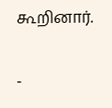கூறினார்.

-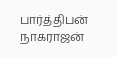பார்த்திபன் நாகராஜன்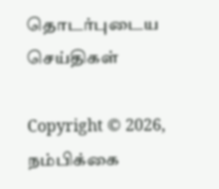தொடர்புடைய செய்திகள்

Copyright © 2026, நம்பிக்கை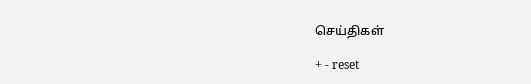செய்திகள்

+ - reset